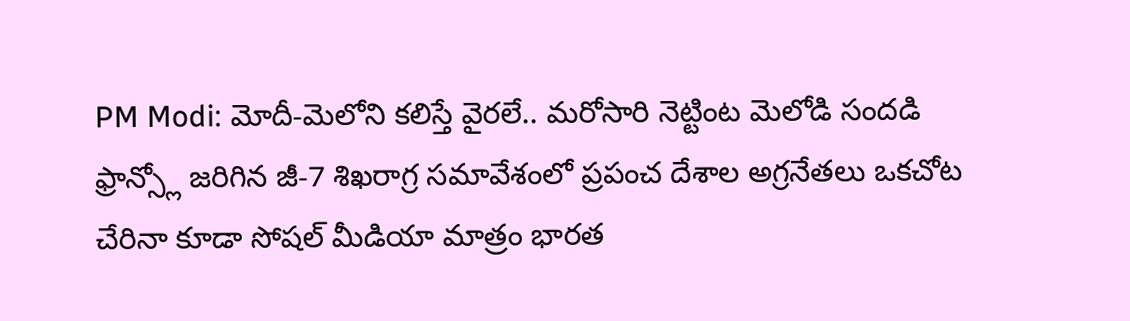PM Modi: మోదీ-మెలోని కలిస్తే వైరలే.. మరోసారి నెట్టింట మెలోడి సందడి
ఫ్రాన్స్లో జరిగిన జీ-7 శిఖరాగ్ర సమావేశంలో ప్రపంచ దేశాల అగ్రనేతలు ఒకచోట చేరినా కూడా సోషల్ మీడియా మాత్రం భారత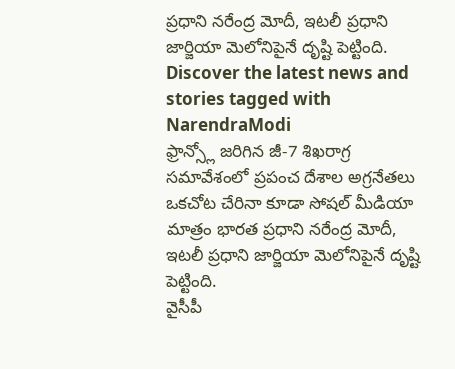ప్రధాని నరేంద్ర మోదీ, ఇటలీ ప్రధాని జార్జియా మెలోనిపైనే దృష్టి పెట్టింది.
Discover the latest news and stories tagged with NarendraModi
ఫ్రాన్స్లో జరిగిన జీ-7 శిఖరాగ్ర సమావేశంలో ప్రపంచ దేశాల అగ్రనేతలు ఒకచోట చేరినా కూడా సోషల్ మీడియా మాత్రం భారత ప్రధాని నరేంద్ర మోదీ, ఇటలీ ప్రధాని జార్జియా మెలోనిపైనే దృష్టి పెట్టింది.
వైసీపీ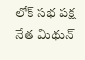లోక్ సభ పక్ష నేత మిథున్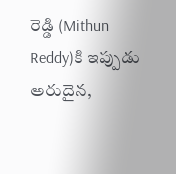రెడ్డి (Mithun Reddy)కి ఇప్పుడు అరుదైన,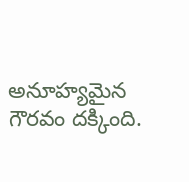అనూహ్యమైన గౌరవం దక్కింది.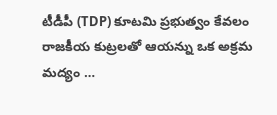టీడీపీ (TDP) కూటమి ప్రభుత్వం కేవలం రాజకీయ కుట్రలతో ఆయన్ను ఒక అక్రమ మద్యం …